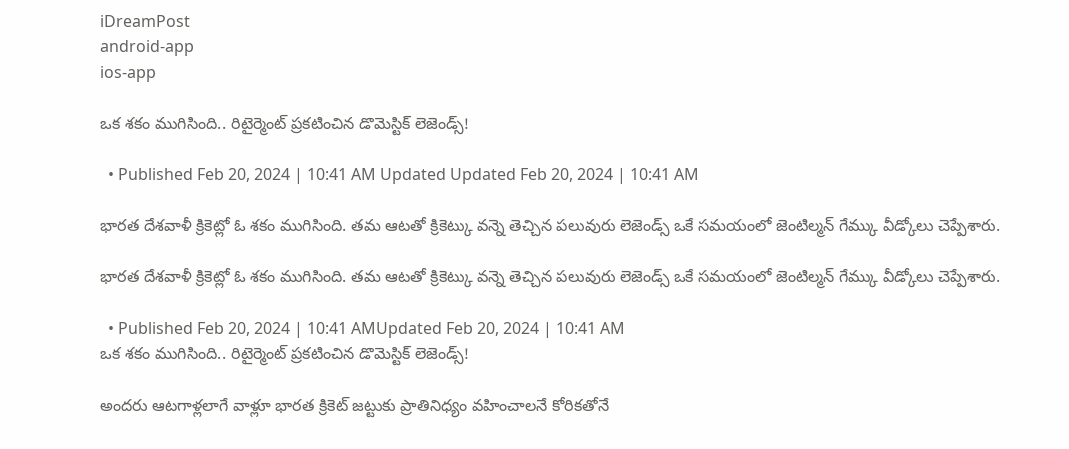iDreamPost
android-app
ios-app

ఒక శకం ముగిసింది.. రిటైర్మెంట్ ప్రకటించిన డొమెస్టిక్ లెజెండ్స్!

  • Published Feb 20, 2024 | 10:41 AM Updated Updated Feb 20, 2024 | 10:41 AM

భారత దేశవాళీ క్రికెట్లో ఓ శకం ముగిసింది. తమ ఆటతో క్రికెట్కు వన్నె తెచ్చిన పలువురు లెజెండ్స్ ఒకే సమయంలో జెంటిల్మన్ గేమ్కు వీడ్కోలు చెప్పేశారు.

భారత దేశవాళీ క్రికెట్లో ఓ శకం ముగిసింది. తమ ఆటతో క్రికెట్కు వన్నె తెచ్చిన పలువురు లెజెండ్స్ ఒకే సమయంలో జెంటిల్మన్ గేమ్కు వీడ్కోలు చెప్పేశారు.

  • Published Feb 20, 2024 | 10:41 AMUpdated Feb 20, 2024 | 10:41 AM
ఒక శకం ముగిసింది.. రిటైర్మెంట్ ప్రకటించిన డొమెస్టిక్ లెజెండ్స్!

అందరు ఆటగాళ్లలాగే వాళ్లూ భారత క్రికెట్ జట్టుకు ప్రాతినిధ్యం వహించాలనే కోరికతోనే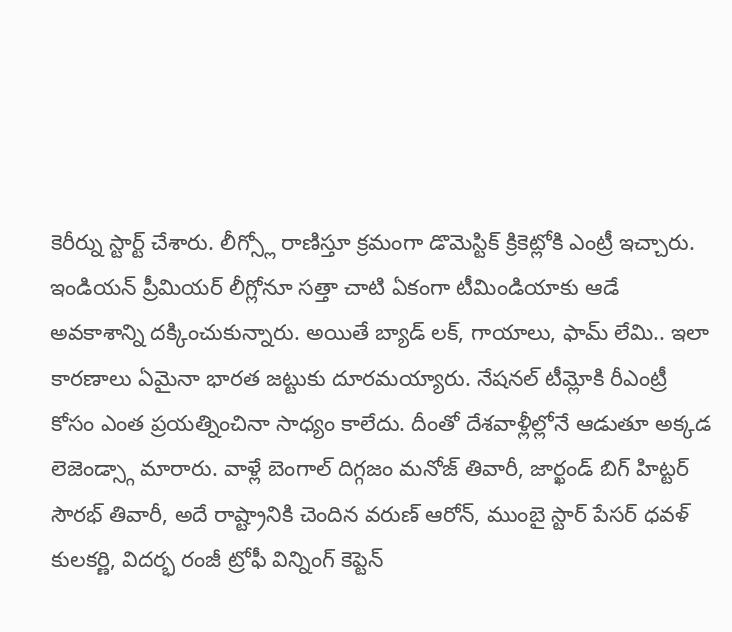కెరీర్ను స్టార్ట్ చేశారు. లీగ్స్లో రాణిస్తూ క్రమంగా డొమెస్టిక్ క్రికెట్లోకి ఎంట్రీ ఇచ్చారు. ఇండియన్ ప్రీమియర్ లీగ్లోనూ సత్తా చాటి ఏకంగా టీమిండియాకు ఆడే అవకాశాన్ని దక్కించుకున్నారు. అయితే బ్యాడ్ లక్, గాయాలు, ఫామ్ లేమి.. ఇలా కారణాలు ఏమైనా భారత జట్టుకు దూరమయ్యారు. నేషనల్ టీమ్లోకి రీఎంట్రీ కోసం ఎంత ప్రయత్నించినా సాధ్యం కాలేదు. దీంతో దేశవాళ్లీల్లోనే ఆడుతూ అక్కడ లెజెండ్స్గా మారారు. వాళ్లే బెంగాల్ దిగ్గజం మనోజ్ తివారీ, జార్ఖండ్ బిగ్ హిట్టర్ సౌరభ్ తివారీ, అదే రాష్ట్రానికి చెందిన వరుణ్ ఆరోన్, ముంబై స్టార్ పేసర్ ధవళ్ కులకర్ణి, విదర్భ రంజీ ట్రోఫీ విన్నింగ్ కెప్టెన్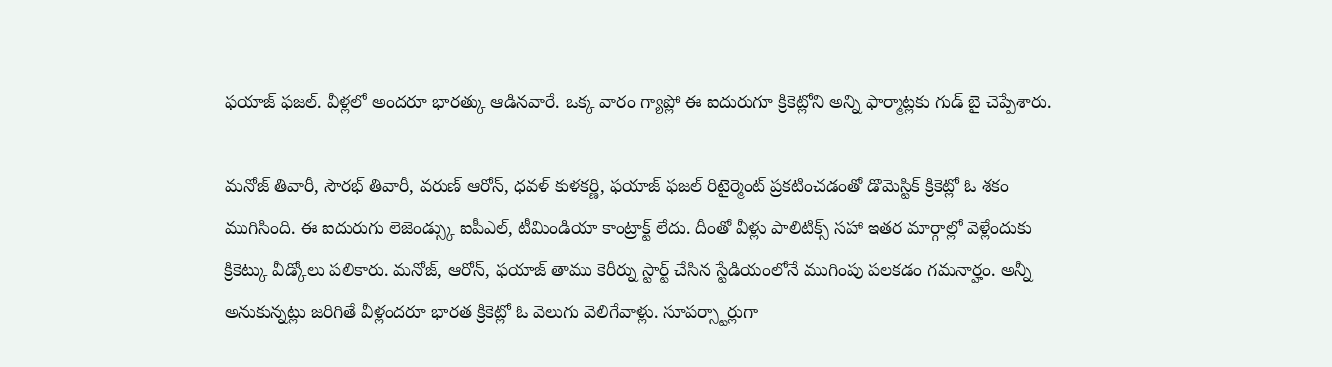ఫయాజ్ ఫజల్. వీళ్లలో అందరూ భారత్కు ఆడినవారే. ఒక్క వారం గ్యాప్లో ఈ ఐదురుగూ క్రికెట్లోని అన్ని ఫార్మాట్లకు గుడ్ బై చెప్పేశారు.

మనోజ్ తివారీ, సౌరభ్ తివారీ, వరుణ్ ఆరోన్, ధవళ్ కుళకర్ణి, ఫయాజ్ ఫజల్ రిటైర్మెంట్ ప్రకటించడంతో డొమెస్టిక్ క్రికెట్లో ఓ శకం ముగిసింది. ఈ ఐదురుగు లెజెండ్స్కు ఐపీఎల్, టీమిండియా కాంట్రాక్ట్ లేదు. దీంతో వీళ్లు పాలిటిక్స్ సహా ఇతర మార్గాల్లో వెళ్లేందుకు క్రికెట్కు వీడ్కోలు పలికారు. మనోజ్, ఆరోన్, ఫయాజ్ తాము కెరీర్ను స్టార్ట్ చేసిన స్టేడియంలోనే ముగింపు పలకడం గమనార్హం. అన్నీ అనుకున్నట్లు జరిగితే వీళ్లందరూ భారత క్రికెట్లో ఓ వెలుగు వెలిగేవాళ్లు. సూపర్స్టార్లుగా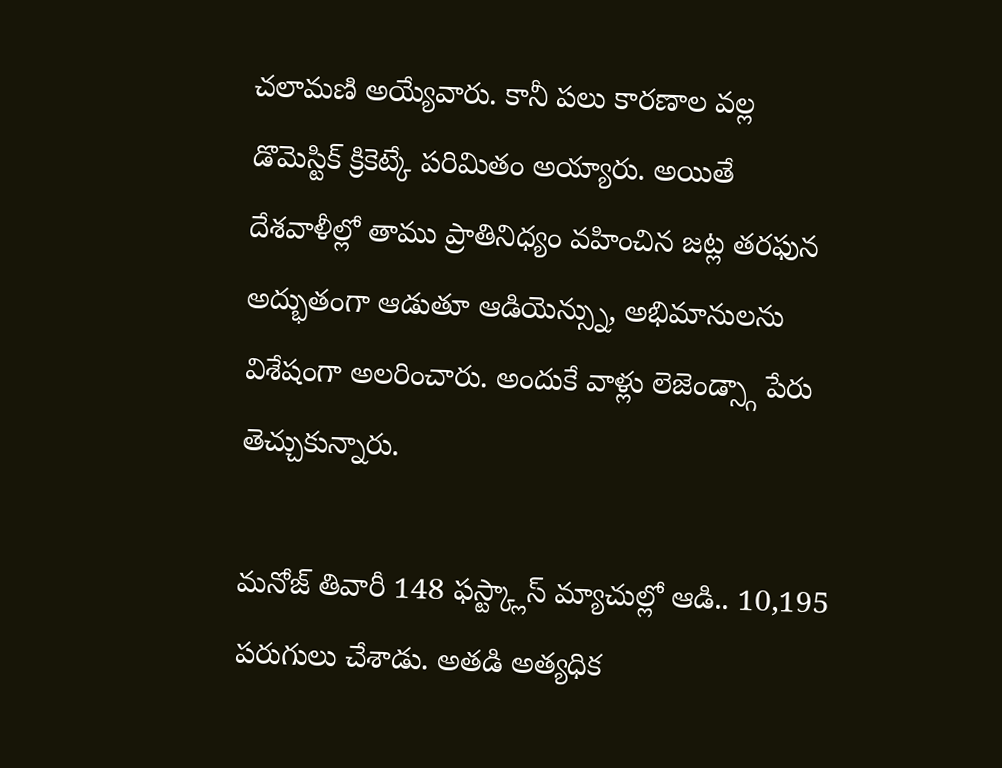చలామణి అయ్యేవారు. కానీ పలు కారణాల వల్ల డొమెస్టిక్ క్రికెట్కే పరిమితం అయ్యారు. అయితే దేశవాళీల్లో తాము ప్రాతినిధ్యం వహించిన జట్ల తరఫున అద్భుతంగా ఆడుతూ ఆడియెన్స్ను, అభిమానులను విశేషంగా అలరించారు. అందుకే వాళ్లు లెజెండ్స్గా పేరు తెచ్చుకున్నారు.

మనోజ్ తివారీ 148 ఫస్ట్క్లాస్ మ్యాచుల్లో ఆడి.. 10,195 పరుగులు చేశాడు. అతడి అత్యధిక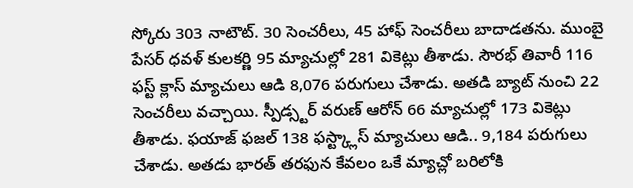స్కోరు 303 నాటౌట్. 30 సెంచరీలు, 45 హాఫ్ సెంచరీలు బాదాడతను. ముంబై పేసర్ ధవళ్ కులకర్ణి 95 మ్యాచుల్లో 281 వికెట్లు తీశాడు. సౌరభ్ తివారీ 116 ఫస్ట్ క్లాస్ మ్యాచులు ఆడి 8,076 పరుగులు చేశాడు. అతడి బ్యాట్ నుంచి 22 సెంచరీలు వచ్చాయి. స్పీడ్స్టర్ వరుణ్ ఆరోన్ 66 మ్యాచుల్లో 173 వికెట్లు తీశాడు. ఫయాజ్ ఫజల్ 138 ఫస్ట్క్లాస్ మ్యాచులు ఆడి.. 9,184 పరుగులు చేశాడు. అతడు భారత్ తరఫున కేవలం ఒకే మ్యాచ్లో బరిలోకి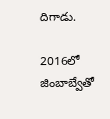దిగాడు.

2016లో జింబాబ్వేతో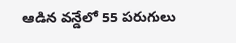ఆడిన వన్డేలో 55 పరుగులు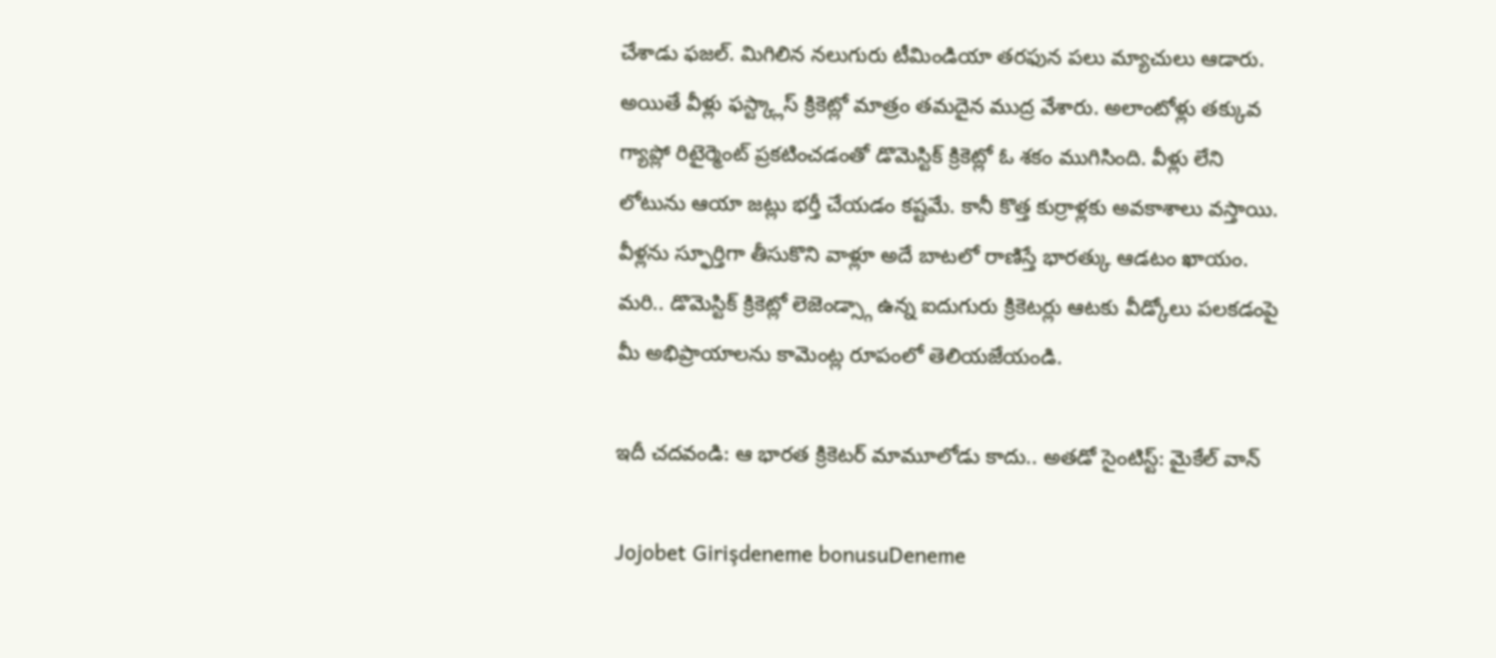చేశాడు ఫజల్. మిగిలిన నలుగురు టీమిండియా తరఫున పలు మ్యాచులు ఆడారు. అయితే వీళ్లు ఫస్ట్క్లాస్ క్రికెట్లో మాత్రం తమదైన ముద్ర వేశారు. అలాంటోళ్లు తక్కువ గ్యాప్లో రిటైర్మెంట్ ప్రకటించడంతో డొమెస్టిక్ క్రికెట్లో ఓ శకం ముగిసింది. వీళ్లు లేని లోటును ఆయా జట్లు భర్తీ చేయడం కష్టమే. కానీ కొత్త కుర్రాళ్లకు అవకాశాలు వస్తాయి. వీళ్లను స్ఫూర్తిగా తీసుకొని వాళ్లూ అదే బాటలో రాణిస్తే భారత్కు ఆడటం ఖాయం. మరి.. డొమెస్టిక్ క్రికెట్లో లెజెండ్స్గా ఉన్న ఐదుగురు క్రికెటర్లు ఆటకు వీడ్కోలు పలకడంపై మీ అభిప్రాయాలను కామెంట్ల రూపంలో తెలియజేయండి.

ఇదీ చదవండి: ఆ భారత క్రికెటర్ మామూలోడు కాదు.. అతడో సైంటిస్ట్: మైకేల్ వాన్

Jojobet Girişdeneme bonusuDeneme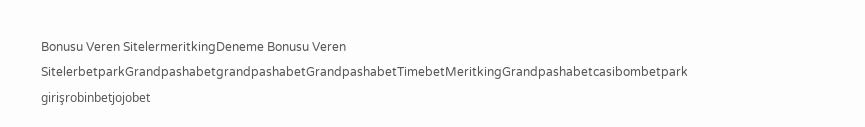Bonusu Veren SitelermeritkingDeneme Bonusu Veren SitelerbetparkGrandpashabetgrandpashabetGrandpashabetTimebetMeritkingGrandpashabetcasibombetpark girişrobinbetjojobet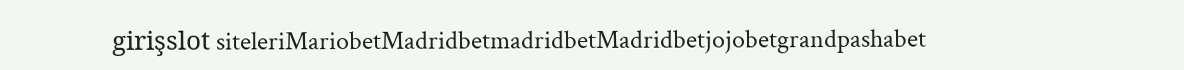girişslot siteleriMariobetMadridbetmadridbetMadridbetjojobetgrandpashabet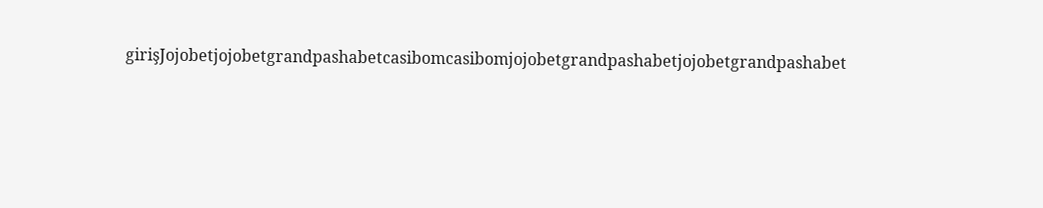girişJojobetjojobetgrandpashabetcasibomcasibomjojobetgrandpashabetjojobetgrandpashabet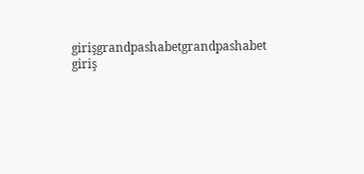girişgrandpashabetgrandpashabet giriş